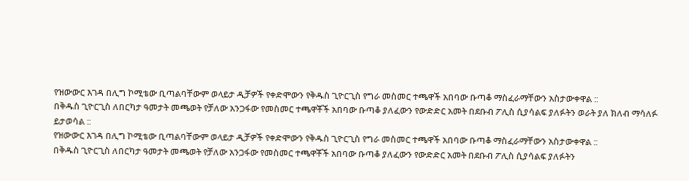የዝውውር እገዳ በሊግ ኮሚቴው ቢጣልባቸውም ወላይታ ዲቻዎች የቀድሞውን የቅዱስ ጊዮርጊስ የግራ መስመር ተጫዋች አበባው ቡጣቆ ማስፈራማቸውን አስታውቀዋል ::
በቅዱስ ጊዮርጊስ ለበርካታ ዓመታት መጫወት የቻለው አንጋፋው የመስመር ተጫዋቾች አበባው ቡጣቆ ያለፈውን የውድድር አመት በደቡብ ፖሊስ ሲያሳልፍ ያለፉትን ወራት ያለ ክለብ ማሳለፉ ይታወሳል ::
የዝውውር እገዳ በሊግ ኮሚቴው ቢጣልባቸውም ወላይታ ዲቻዎች የቀድሞውን የቅዱስ ጊዮርጊስ የግራ መስመር ተጫዋች አበባው ቡጣቆ ማስፈራማቸውን አስታውቀዋል ::
በቅዱስ ጊዮርጊስ ለበርካታ ዓመታት መጫወት የቻለው አንጋፋው የመስመር ተጫዋቾች አበባው ቡጣቆ ያለፈውን የውድድር አመት በደቡብ ፖሊስ ሲያሳልፍ ያለፉትን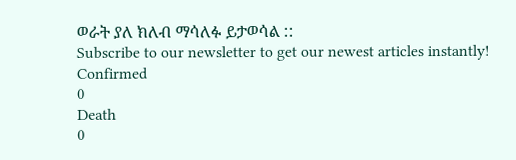ወራት ያለ ክለብ ማሳለፉ ይታወሳል ::
Subscribe to our newsletter to get our newest articles instantly!
Confirmed
0
Death
0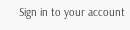Sign in to your account